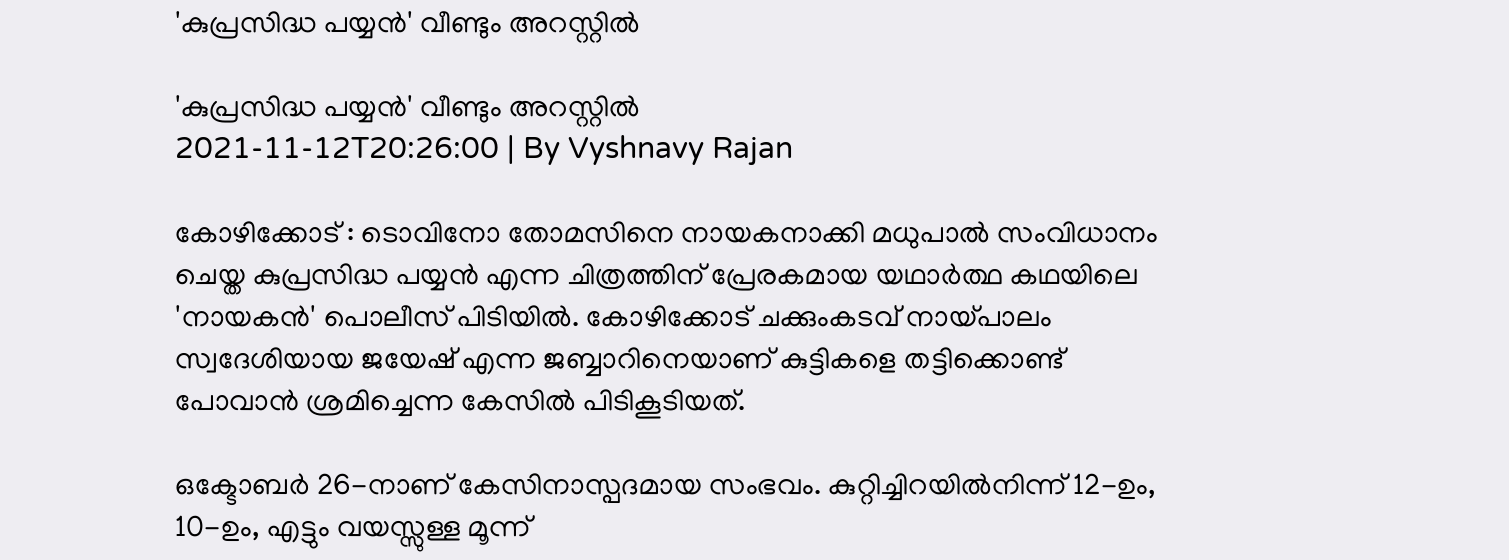'കുപ്രസിദ്ധ പയ്യന്‍' വീണ്ടും അറസ്റ്റില്‍

'കുപ്രസിദ്ധ പയ്യന്‍' വീണ്ടും അറസ്റ്റില്‍
2021-11-12T20:26:00 | By Vyshnavy Rajan

കോഴിക്കോട് : ടൊവിനോ തോമസിനെ നായകനാക്കി മധുപാല്‍ സംവിധാനം ചെയ്ത കുപ്രസിദ്ധ പയ്യന്‍ എന്ന ചിത്രത്തിന് പ്രേരകമായ യഥാര്‍ത്ഥ കഥയിലെ 'നായകന്‍' പൊലീസ് പിടിയില്‍. കോഴിക്കോട് ചക്കുംകടവ് നായ്പാലം സ്വദേശിയായ ജയേഷ് എന്ന ജബ്ബാറിനെയാണ് കുട്ടികളെ തട്ടിക്കൊണ്ട് പോവാന്‍ ശ്രമിച്ചെന്ന കേസില്‍ പിടികൂടിയത്.

ഒക്ടോബര്‍ 26-നാണ് കേസിനാസ്പദമായ സംഭവം. കുറ്റിച്ചിറയില്‍നിന്ന് 12-ഉം, 10-ഉം, എട്ടും വയസ്സുള്ള മൂന്ന്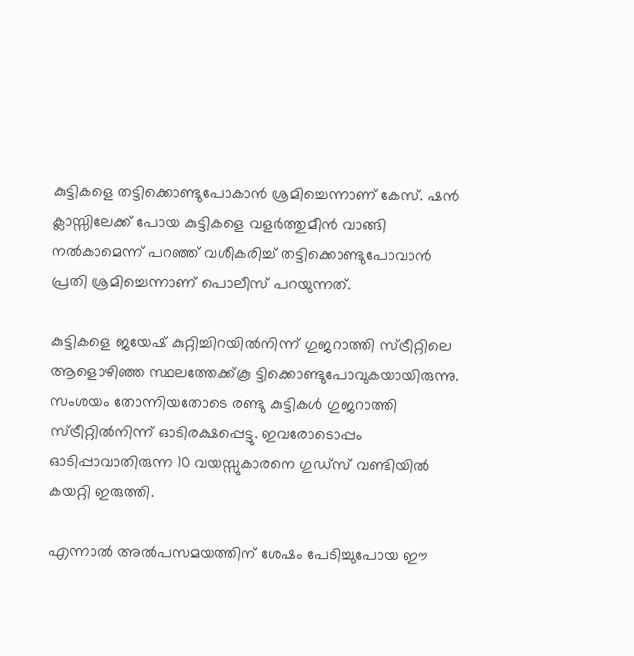കുട്ടികളെ തട്ടിക്കൊണ്ടുപോകാന്‍ ശ്രമിച്ചെന്നാണ് കേസ്. ഷന്‍ ക്ലാസ്സിലേക്ക് പോയ കുട്ടികളെ വളര്‍ത്തുമീന്‍ വാങ്ങി നല്‍കാമെന്ന് പറഞ്ഞ് വശീകരിച്ച്‌ തട്ടിക്കൊണ്ടുപോവാന്‍ പ്രതി ശ്രമിച്ചെന്നാണ് പൊലീസ് പറയുന്നത്.

കുട്ടികളെ ജയേഷ് കുറ്റിച്ചിറയില്‍നിന്ന് ഗുജറാത്തി സ്ട്രീറ്റിലെ ആളൊഴിഞ്ഞ സ്ഥലത്തേക്ക്കൂ ട്ടിക്കൊണ്ടുപോവുകയായിരുന്നു. സംശയം തോന്നിയതോടെ രണ്ടു കുട്ടികള്‍ ഗുജറാത്തി സ്ട്രീറ്റില്‍നിന്ന് ഓടിരക്ഷപ്പെട്ടു. ഇവരോടൊപ്പം ഓടിപ്പാവാതിരുന്ന 10 വയസ്സുകാരനെ ഗുഡ്‌സ് വണ്ടിയില്‍ കയറ്റി ഇരുത്തി.

എന്നാല്‍ അല്‍പസമയത്തിന് ശേഷം പേടിച്ചുപോയ ഈ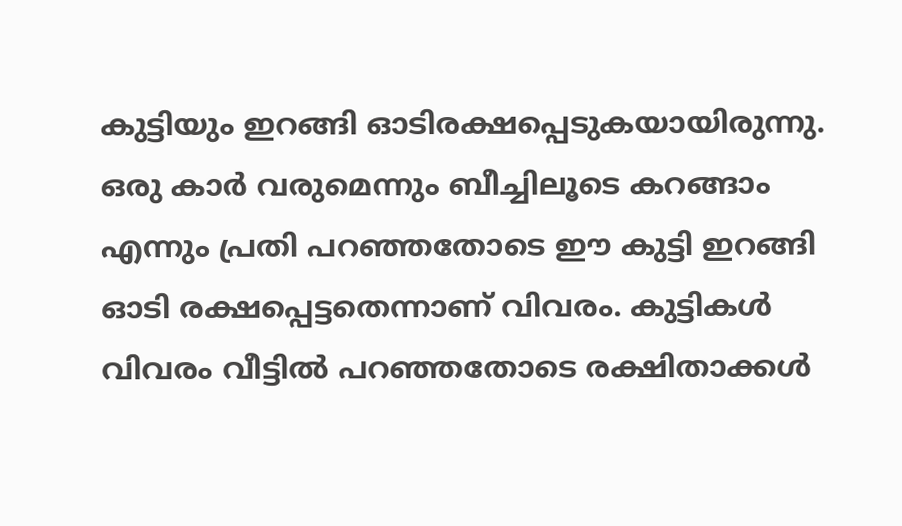കുട്ടിയും ഇറങ്ങി ഓടിരക്ഷപ്പെടുകയായിരുന്നു. ഒരു കാര്‍ വരുമെന്നും ബീച്ചിലൂടെ കറങ്ങാം എന്നും പ്രതി പറഞ്ഞതോടെ ഈ കുട്ടി ഇറങ്ങി ഓടി രക്ഷപ്പെട്ടതെന്നാണ് വിവരം. കുട്ടികള്‍ വിവരം വീട്ടില്‍ പറഞ്ഞതോടെ രക്ഷിതാക്കള്‍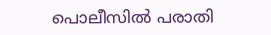പൊലീസില്‍ പരാതി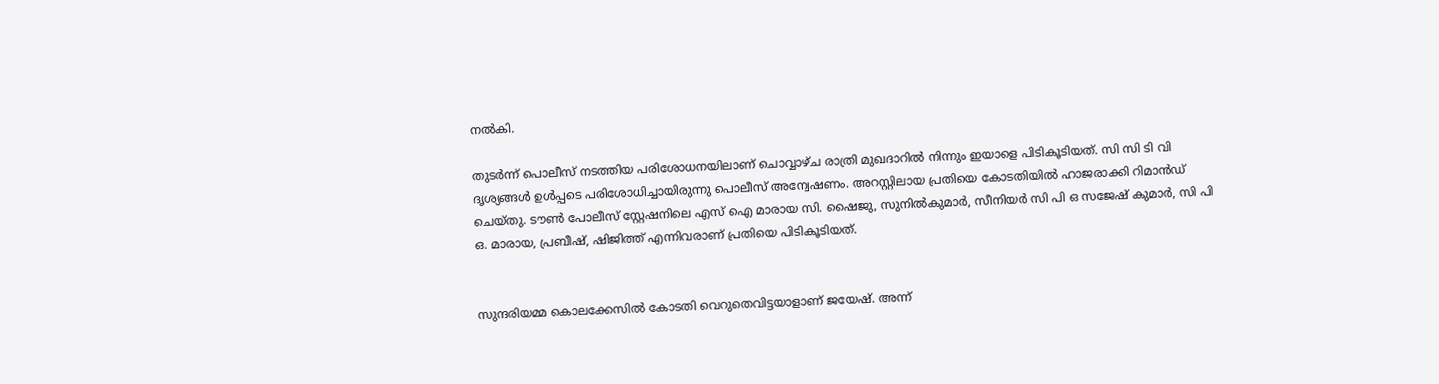നല്‍കി.

തുടര്‍ന്ന് പൊലീസ് നടത്തിയ പരിശോധനയിലാണ് ചൊവ്വാഴ്ച രാത്രി മുഖദാറില്‍ നിന്നും ഇയാളെ പിടികൂടിയത്. സി സി ടി വി ദൃശ്യങ്ങള്‍ ഉള്‍പ്പടെ പരിശോധിച്ചായിരുന്നു പൊലീസ് അന്വേഷണം. അറസ്റ്റിലായ പ്രതിയെ കോടതിയില്‍ ഹാജരാക്കി റിമാന്‍ഡ് ചെയ്തു. ടൗണ്‍ പോലീസ് സ്റ്റേഷനിലെ എസ് ഐ മാരായ സി. ഷൈജു, സുനില്‍കുമാര്‍, സീനിയര്‍ സി പി ഒ സജേഷ് കുമാര്‍, സി പി ഒ. മാരായ, പ്രബീഷ്, ഷിജിത്ത് എന്നിവരാണ് പ്രതിയെ പിടികൂടിയത്.


സുന്ദരിയമ്മ കൊലക്കേസില്‍ കോടതി വെറുതെവിട്ടയാളാണ് ജയേഷ്. അന്ന്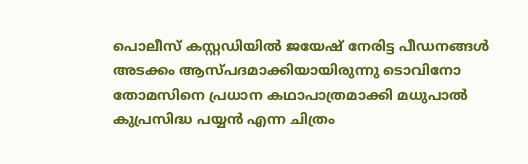പൊലീസ് കസ്റ്റഡിയില്‍ ജയേഷ് നേരിട്ട പീഡനങ്ങള്‍ അടക്കം ആസ്പദമാക്കിയായിരുന്നു ടൊവിനോ തോമസിനെ പ്രധാന കഥാപാത്രമാക്കി മധുപാല്‍ കുപ്രസിദ്ധ പയ്യന്‍ എന്ന ചിത്രം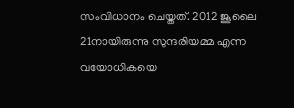സംവിധാനം ചെയ്തത്. 2012 ജൂലൈ 21നായിരുന്നു സുന്ദരിയമ്മ എന്ന വയോധികയെ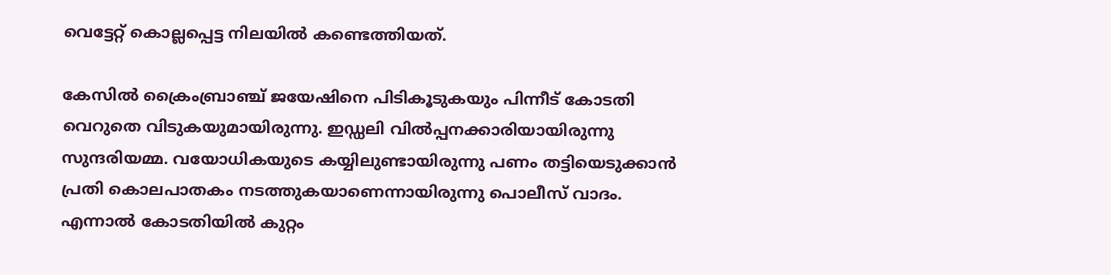വെട്ടേറ്റ് കൊല്ലപ്പെട്ട നിലയില്‍ കണ്ടെത്തിയത്.

കേസില്‍ ക്രൈംബ്രാഞ്ച് ജയേഷിനെ പിടികൂടുകയും പിന്നീട് കോടതി വെറുതെ വിടുകയുമായിരുന്നു. ഇഡ്ഡലി വില്‍പ്പനക്കാരിയായിരുന്നു സുന്ദരിയമ്മ. വയോധികയുടെ കയ്യിലുണ്ടായിരുന്നു പണം തട്ടിയെടുക്കാന്‍ പ്രതി കൊലപാതകം നടത്തുകയാണെന്നായിരുന്നു പൊലീസ് വാദം. എന്നാല്‍ കോടതിയില്‍ കുറ്റം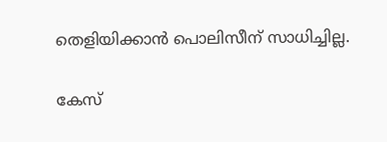തെളിയിക്കാന്‍ പൊലിസീന് സാധിച്ചില്ല.

കേസ്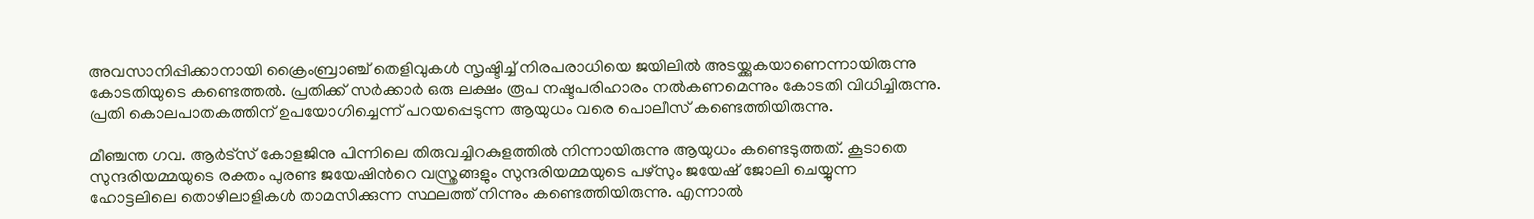അവസാനിപ്പിക്കാനായി ക്രൈംബ്രാഞ്ച് തെളിവുകള്‍ സൃഷ്ടിച്ച്‌ നിരപരാധിയെ ജയിലില്‍ അടയ്ക്കുകയാണെന്നായിരുന്നു കോടതിയുടെ കണ്ടെത്തല്‍. പ്രതിക്ക് സര്‍ക്കാര്‍ ഒരു ലക്ഷം രൂപ നഷ്ടപരിഹാരം നല്‍കണമെന്നും കോടതി വിധിച്ചിരുന്നു. പ്രതി കൊലപാതകത്തിന് ഉപയോഗിച്ചെന്ന് പറയപ്പെടുന്ന ആയുധം വരെ പൊലീസ് കണ്ടെത്തിയിരുന്നു.

മീഞ്ചന്ത ഗവ. ആര്‍ട്സ് കോളജിനു പിന്നിലെ തിരുവച്ചിറകുളത്തില്‍ നിന്നായിരുന്നു ആയുധം കണ്ടെടുത്തത്. കൂടാതെ സുന്ദരിയമ്മയുടെ രക്തം പുരണ്ട ജയേഷിന്‍റെ വസ്ത്രങ്ങളും സുന്ദരിയമ്മയുടെ പഴ്സും ജയേഷ് ജോലി ചെയ്യുന്ന ഹോട്ടലിലെ തൊഴിലാളികള്‍ താമസിക്കുന്ന സ്ഥലത്ത് നിന്നും കണ്ടെത്തിയിരുന്നു. എന്നാല്‍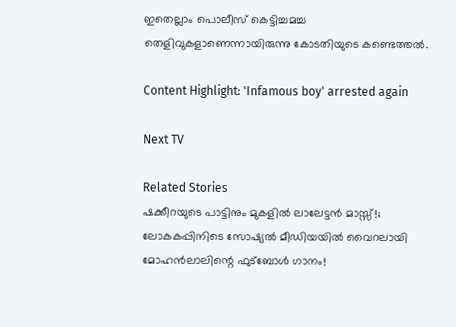ഇതെല്ലാം പൊലീസ് കെട്ടിച്ചമച്ച തെളിവുകളാണെന്നായിരുന്നു കോടതിയുടെ കണ്ടെത്തല്‍.

Content Highlight: 'Infamous boy' arrested again

Next TV

Related Stories
ഷക്കീറയുടെ പാട്ടിനും മുകളിൽ ലാലേട്ടൻ മാസ്സ്!; ലോകകപ്പിനിടെ സോഷ്യൽ മീഡിയയിൽ വൈറലായി മോഹൻലാലിന്റെ ഫുട്ബോൾ ഗാനം!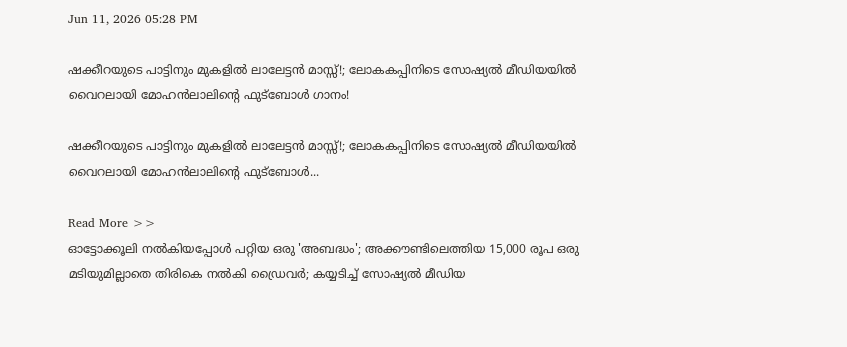Jun 11, 2026 05:28 PM

ഷക്കീറയുടെ പാട്ടിനും മുകളിൽ ലാലേട്ടൻ മാസ്സ്!; ലോകകപ്പിനിടെ സോഷ്യൽ മീഡിയയിൽ വൈറലായി മോഹൻലാലിന്റെ ഫുട്ബോൾ ഗാനം!

ഷക്കീറയുടെ പാട്ടിനും മുകളിൽ ലാലേട്ടൻ മാസ്സ്!; ലോകകപ്പിനിടെ സോഷ്യൽ മീഡിയയിൽ വൈറലായി മോഹൻലാലിന്റെ ഫുട്ബോൾ...

Read More >>
ഓട്ടോക്കൂലി നൽകിയപ്പോൾ പറ്റിയ ഒരു 'അബദ്ധം'; അക്കൗണ്ടിലെത്തിയ 15,000 രൂപ ഒരു മടിയുമില്ലാതെ തിരികെ നൽകി ഡ്രൈവർ; കയ്യടിച്ച് സോഷ്യൽ മീഡിയ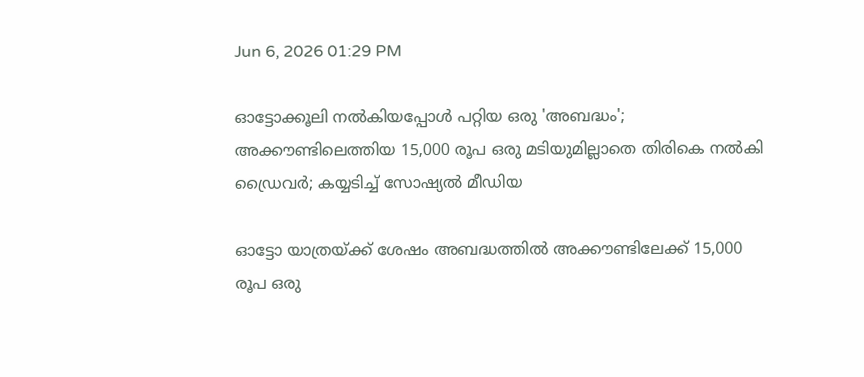Jun 6, 2026 01:29 PM

ഓട്ടോക്കൂലി നൽകിയപ്പോൾ പറ്റിയ ഒരു 'അബദ്ധം'; അക്കൗണ്ടിലെത്തിയ 15,000 രൂപ ഒരു മടിയുമില്ലാതെ തിരികെ നൽകി ഡ്രൈവർ; കയ്യടിച്ച് സോഷ്യൽ മീഡിയ

ഓട്ടോ യാത്രയ്ക്ക് ശേഷം അബദ്ധത്തിൽ അക്കൗണ്ടിലേക്ക് 15,000 രൂപ ഒരു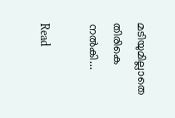മടിയുമില്ലാതെ തിരികെ നൽകി...

Read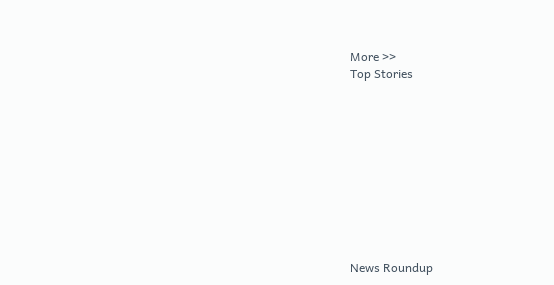More >>
Top Stories










News Roundup